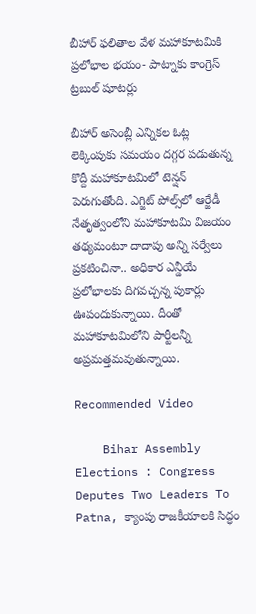బీహార్‌ ఫలితాల వేళ మహాకూటమికి ప్రలోభాల భయం- పాట్నాకు కాంగ్రెస్‌ ట్రబుల్‌ షూటర్లు

బీహార్‌ అసెంబ్లీ ఎన్నికల ఓట్ల లెక్కింపుకు సమయం దగ్గర పడుతున్న కొద్దీ మహాకూటమిలో టెన్షన్‌ పెరుగుతోంది. ఎగ్జిట్‌ పోల్స్‌లో ఆర్జేడీ నేతృత్వంలోని మహాకూటమి విజయం తథ్యమంటూ దాదాపు అన్ని సర్వేలు ప్రకటించినా.. అధికార ఎన్డీయే ప్రలోభాలకు దిగవచ్చన్న పుకార్లు ఊపందుకున్నాయి. దీంతో మహాకూటమిలోని పార్టీలన్నీ అప్రమత్తమవుతున్నాయి.

Recommended Video

    Bihar Assembly Elections : Congress Deputes Two Leaders To Patna, క్యాంపు రాజకీయాలకి సిద్ధం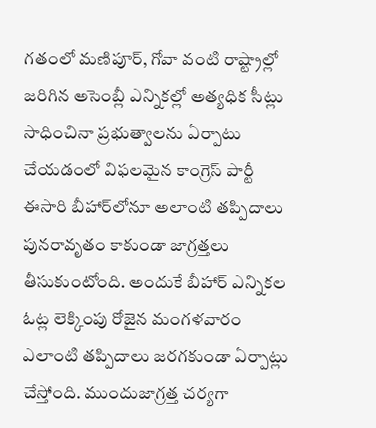గతంలో మణిపూర్‌, గోవా వంటి రాష్ట్రాల్లో జరిగిన అసెంబ్లీ ఎన్నికల్లో అత్యధిక సీట్లు సాధించినా ప్రభుత్వాలను ఏర్పాటు చేయడంలో విఫలమైన కాంగ్రెస్‌ పార్టీ ఈసారి బీహార్‌లోనూ అలాంటి తప్పిదాలు పునరావృతం కాకుండా జాగ్రత్తలు తీసుకుంటోంది. అందుకే బీహార్‌ ఎన్నికల ఓట్ల లెక్కింపు రోజైన మంగళవారం ఎలాంటి తప్పిదాలు జరగకుండా ఏర్పాట్లు చేస్తోంది. ముందుజాగ్రత్త చర్యగా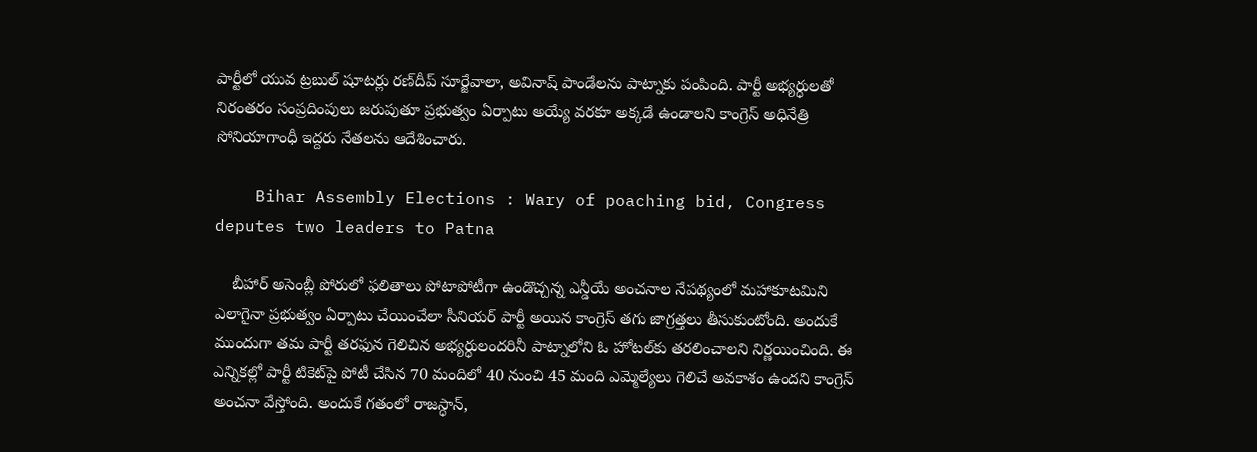పార్టీలో యువ ట్రబుల్‌ షూటర్లు రణ్‌దీప్‌ సూర్జేవాలా, అవినాష్‌ పాండేలను పాట్నాకు పంపింది. పార్టీ అభ్యర్ధులతో నిరంతరం సంప్రదింపులు జరుపుతూ ప్రభుత్వం ఏర్పాటు అయ్యే వరకూ అక్కడే ఉండాలని కాంగ్రెస్‌ అధినేత్రి సోనియాగాంధీ ఇద్దరు నేతలను ఆదేశించారు.

    Bihar Assembly Elections : Wary of poaching bid, Congress deputes two leaders to Patna

    బీహార్‌ అసెంబ్లీ పోరులో ఫలితాలు పోటాపోటీగా ఉండొచ్చన్న ఎన్డీయే అంచనాల నేపథ్యంలో మహాకూటమిని ఎలాగైనా ప్రభుత్వం ఏర్పాటు చేయించేలా సీనియర్‌ పార్టీ అయిన కాంగ్రెస్‌ తగు జాగ్రత్తలు తీసుకుంటోంది. అందుకే ముందుగా తమ పార్టీ తరఫున గెలిచిన అభ్యర్ధులందరినీ పాట్నాలోని ఓ హోటల్‌కు తరలించాలని నిర్ణయించింది. ఈ ఎన్నికల్లో పార్టీ టికెట్‌పై పోటీ చేసిన 70 మందిలో 40 నుంచి 45 మంది ఎమ్మెల్యేలు గెలిచే అవకాశం ఉందని కాంగ్రెస్‌ అంచనా వేస్తోంది. అందుకే గతంలో రాజస్ధాన్‌,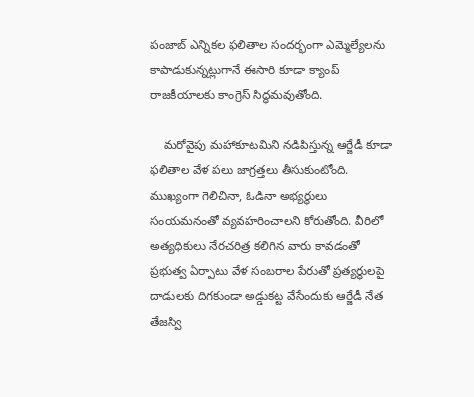పంజాబ్‌ ఎన్నికల ఫలితాల సందర్భంగా ఎమ్మెల్యేలను కాపాడుకున్నట్లుగానే ఈసారి కూడా క్యాంప్‌ రాజకీయాలకు కాంగ్రెస్‌ సిద్ధమవుతోంది.

    మరోవైపు మహాకూటమిని నడిపిస్తున్న ఆర్జేడీ కూడా ఫలితాల వేళ పలు జాగ్రత్తలు తీసుకుంటోంది. ముఖ్యంగా గెలిచినా, ఓడినా అభ్యర్ధులు సంయమనంతో వ్యవహరించాలని కోరుతోంది. వీరిలో అత్యధికులు నేరచరిత్ర కలిగిన వారు కావడంతో ప్రభుత్వ ఏర్పాటు వేళ సంబరాల పేరుతో ప్రత్యర్ధులపై దాడులకు దిగకుండా అడ్డుకట్ట వేసేందుకు ఆర్జేడీ నేత తేజస్వి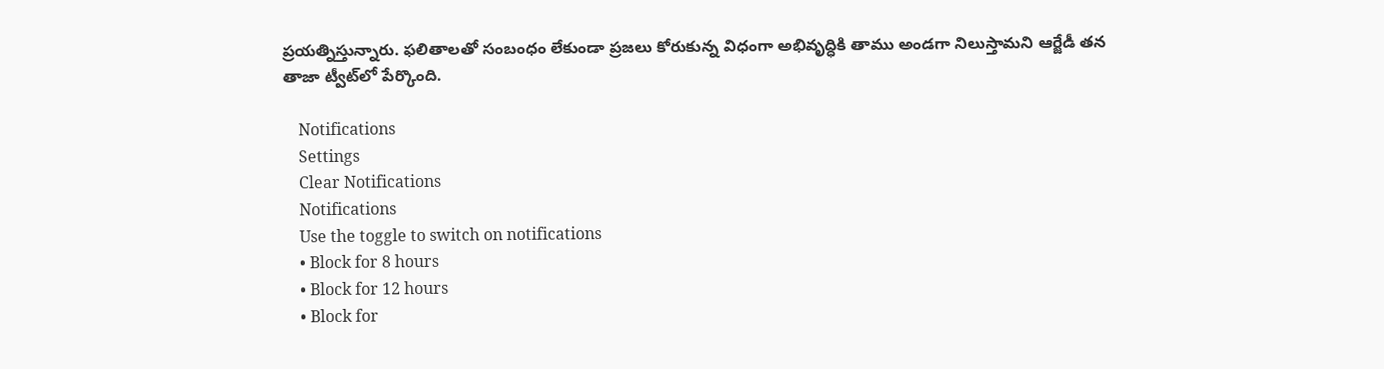ప్రయత్నిస్తున్నారు. ఫలితాలతో సంబంధం లేకుండా ప్రజలు కోరుకున్న విధంగా అభివృద్ధికి తాము అండగా నిలుస్తామని ఆర్జేడీ తన తాజా ట్వీట్‌లో పేర్కొంది.

    Notifications
    Settings
    Clear Notifications
    Notifications
    Use the toggle to switch on notifications
    • Block for 8 hours
    • Block for 12 hours
    • Block for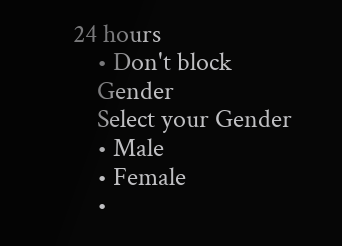24 hours
    • Don't block
    Gender
    Select your Gender
    • Male
    • Female
    •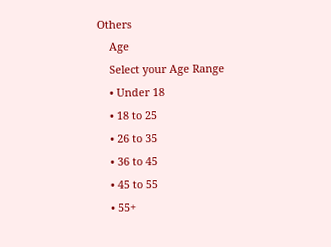Others
    Age
    Select your Age Range
    • Under 18
    • 18 to 25
    • 26 to 35
    • 36 to 45
    • 45 to 55
    • 55+